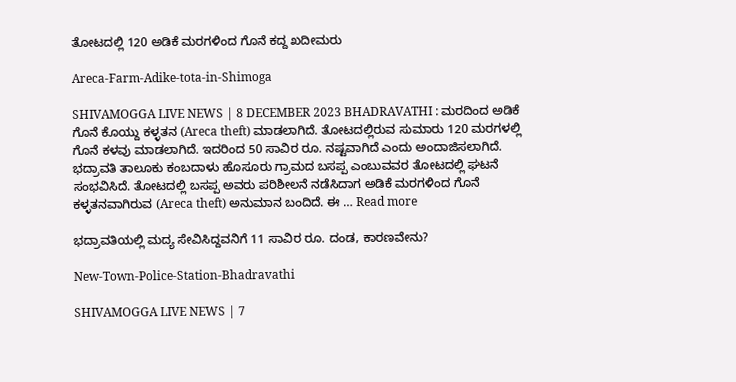ತೋಟದಲ್ಲಿ 120 ಅಡಿಕೆ ಮರಗಳಿಂದ ಗೊನೆ ಕದ್ದ ಖದೀಮರು

Areca-Farm-Adike-tota-in-Shimoga

SHIVAMOGGA LIVE NEWS | 8 DECEMBER 2023 BHADRAVATHI : ಮರದಿಂದ ಅಡಿಕೆ ಗೊನೆ ಕೊಯ್ದು ಕಳ್ಳತನ (Areca theft) ಮಾಡಲಾಗಿದೆ. ತೋಟದಲ್ಲಿರುವ ಸುಮಾರು 120 ಮರಗಳಲ್ಲಿ ಗೊನೆ ಕಳವು ಮಾಡಲಾಗಿದೆ. ಇದರಿಂದ 50 ಸಾವಿರ ರೂ. ನಷ್ಟವಾಗಿದೆ ಎಂದು ಅಂದಾಜಿಸಲಾಗಿದೆ. ಭದ್ರಾವತಿ ತಾಲೂಕು ಕಂಬದಾಳು ಹೊಸೂರು ಗ್ರಾಮದ ಬಸಪ್ಪ ಎಂಬುವವರ ತೋಟದಲ್ಲಿ ಘಟನೆ ಸಂಭವಿಸಿದೆ. ತೋಟದಲ್ಲಿ ಬಸಪ್ಪ ಅವರು ಪರಿಶೀಲನೆ ನಡೆಸಿದಾಗ ಅಡಿಕೆ ಮರಗಳಿಂದ ಗೊನೆ ಕಳ್ಳತನವಾಗಿರುವ (Areca theft) ಅನುಮಾನ ಬಂದಿದೆ. ಈ … Read more

ಭದ್ರಾವತಿಯಲ್ಲಿ ಮದ್ಯ ಸೇವಿಸಿದ್ದವನಿಗೆ 11 ಸಾವಿರ ರೂ. ದಂಡ, ಕಾರಣವೇನು?

New-Town-Police-Station-Bhadravathi

SHIVAMOGGA LIVE NEWS | 7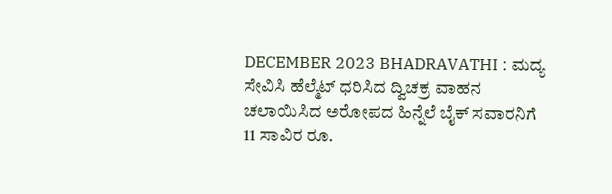DECEMBER 2023 BHADRAVATHI : ಮದ್ಯ ಸೇವಿಸಿ ಹೆಲ್ಮೆಟ್‌ ಧರಿಸಿದ ದ್ವಿಚಕ್ರ ವಾಹನ ಚಲಾಯಿಸಿದ ಅರೋಪದ ಹಿನ್ನೆಲೆ ಬೈಕ್‌ ಸವಾರನಿಗೆ 11 ಸಾವಿರ ರೂ.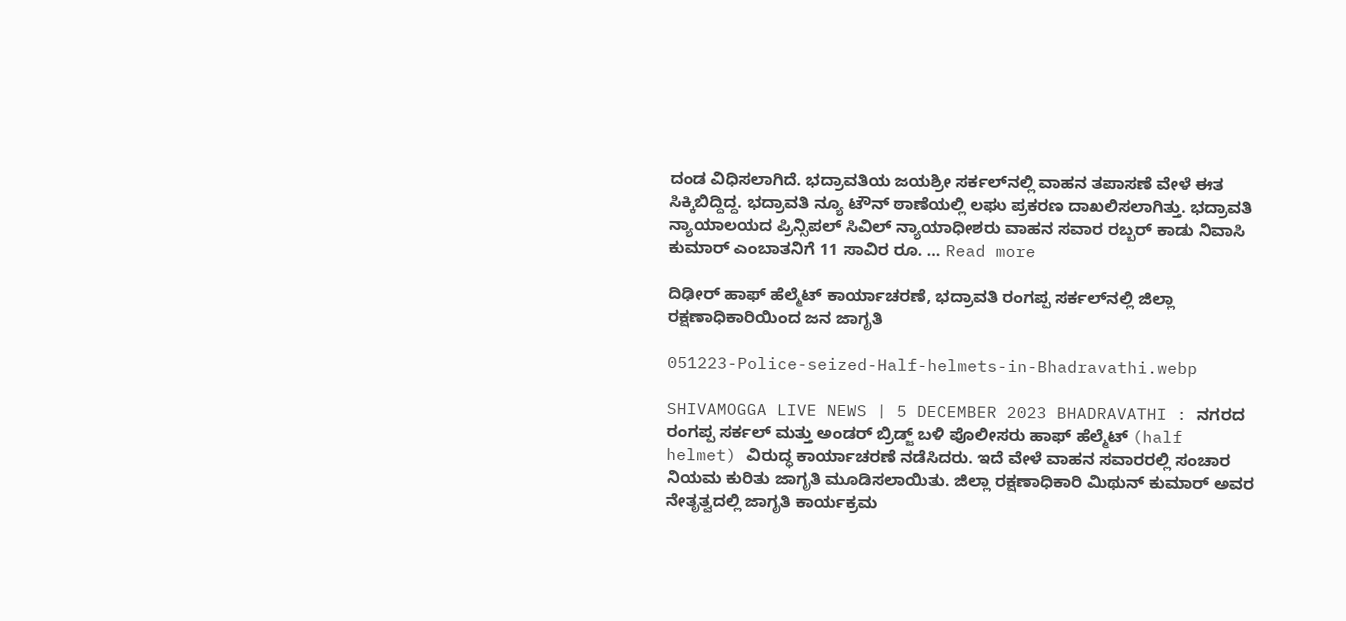ದಂಡ ವಿಧಿಸಲಾಗಿದೆ. ಭದ್ರಾವತಿಯ ಜಯಶ್ರೀ ಸರ್ಕಲ್‌ನಲ್ಲಿ ವಾಹನ ತಪಾಸಣೆ ವೇಳೆ ಈತ ಸಿಕ್ಕಿಬಿದ್ದಿದ್ದ. ಭದ್ರಾವತಿ ನ್ಯೂ ಟೌನ್‌ ಠಾಣೆಯಲ್ಲಿ ಲಘು ಪ್ರಕರಣ ದಾಖಲಿಸಲಾಗಿತ್ತು. ಭದ್ರಾವತಿ ನ್ಯಾಯಾಲಯದ ಪ್ರಿನ್ಸಿಪಲ್‌ ಸಿವಿಲ್‌ ನ್ಯಾಯಾಧೀಶರು ವಾಹನ ಸವಾರ ರಬ್ಬರ್‌ ಕಾಡು ನಿವಾಸಿ ಕುಮಾರ್‌ ಎಂಬಾತನಿಗೆ 11 ಸಾವಿರ ರೂ. … Read more

ದಿಢೀರ್‌ ಹಾಫ್‌ ಹೆಲ್ಮೆಟ್‌ ಕಾರ್ಯಾಚರಣೆ, ಭದ್ರಾವತಿ ರಂಗಪ್ಪ ಸರ್ಕಲ್‌ನಲ್ಲಿ ಜಿಲ್ಲಾ ರಕ್ಷಣಾಧಿಕಾರಿಯಿಂದ ಜನ ಜಾಗೃತಿ

051223-Police-seized-Half-helmets-in-Bhadravathi.webp

SHIVAMOGGA LIVE NEWS | 5 DECEMBER 2023 BHADRAVATHI : ನಗರದ ರಂಗಪ್ಪ ಸರ್ಕಲ್‌ ಮತ್ತು ಅಂಡರ್‌ ಬ್ರಿಡ್ಜ್‌ ಬಳಿ ಪೊಲೀಸರು ಹಾಫ್‌ ಹೆಲ್ಮೆಟ್‌ (half helmet) ವಿರುದ್ಧ ಕಾರ್ಯಾಚರಣೆ ನಡೆಸಿದರು. ಇದೆ ವೇಳೆ ವಾಹನ ಸವಾರರಲ್ಲಿ ಸಂಚಾರ ನಿಯಮ ಕುರಿತು ಜಾಗೃತಿ ಮೂಡಿಸಲಾಯಿತು. ಜಿಲ್ಲಾ ರಕ್ಷಣಾಧಿಕಾರಿ ಮಿಥುನ್‌ ಕುಮಾರ್‌ ಅವರ ನೇತೃತ್ವದಲ್ಲಿ ಜಾಗೃತಿ ಕಾರ್ಯಕ್ರಮ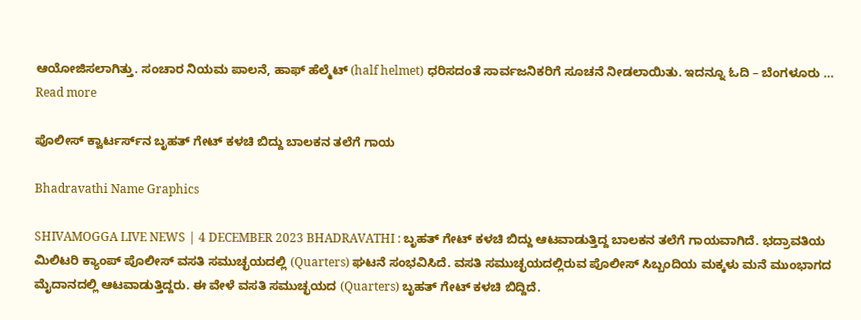ಆಯೋಜಿಸಲಾಗಿತ್ತು. ಸಂಚಾರ ನಿಯಮ ಪಾಲನೆ, ಹಾಫ್‌ ಹೆಲ್ಮೆಟ್‌ (half helmet) ಧರಿಸದಂತೆ ಸಾರ್ವಜನಿಕರಿಗೆ ಸೂಚನೆ ನೀಡಲಾಯಿತು. ಇದನ್ನೂ ಓದಿ – ಬೆಂಗಳೂರು … Read more

ಪೊಲೀಸ್‌ ಕ್ವಾರ್ಟರ್ಸ್‌ನ ಬೃಹತ್‌ ಗೇಟ್‌ ಕಳಚಿ ಬಿದ್ದು ಬಾಲಕನ ತಲೆಗೆ ಗಾಯ

Bhadravathi Name Graphics

SHIVAMOGGA LIVE NEWS | 4 DECEMBER 2023 BHADRAVATHI : ಬೃಹತ್‌ ಗೇಟ್‌ ಕಳಚಿ ಬಿದ್ದು ಆಟವಾಡುತ್ತಿದ್ದ ಬಾಲಕನ ತಲೆಗೆ ಗಾಯವಾಗಿದೆ. ಭದ್ರಾವತಿಯ ಮಿಲಿಟರಿ ಕ್ಯಾಂಪ್‌ ಪೊಲೀಸ್‌ ವಸತಿ ಸಮುಚ್ಛಯದಲ್ಲಿ (Quarters) ಘಟನೆ ಸಂಭವಿಸಿದೆ. ವಸತಿ ಸಮುಚ್ಛಯದಲ್ಲಿರುವ ಪೊಲೀಸ್‌ ಸಿಬ್ಬಂದಿಯ ಮಕ್ಕಳು ಮನೆ ಮುಂಭಾಗದ ಮೈದಾನದಲ್ಲಿ ಆಟವಾಡುತ್ತಿದ್ದರು. ಈ ವೇಳೆ ವಸತಿ ಸಮುಚ್ಛಯದ (Quarters) ಬೃಹತ್‌ ಗೇಟ್‌ ಕಳಚಿ ಬಿದ್ದಿದೆ.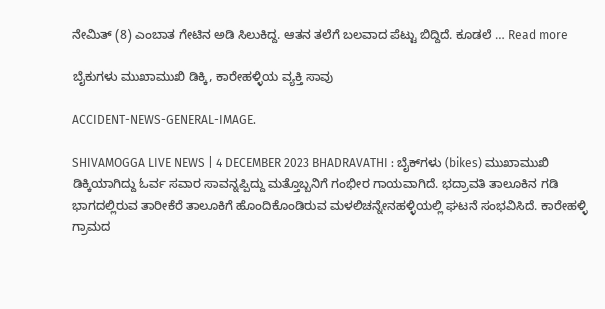ನೇಮಿತ್‌ (8) ಎಂಬಾತ ಗೇಟಿನ ಅಡಿ ಸಿಲುಕಿದ್ದ. ಆತನ ತಲೆಗೆ ಬಲವಾದ ಪೆಟ್ಟು ಬಿದ್ದಿದೆ. ಕೂಡಲೆ … Read more

ಬೈಕುಗಳು ಮುಖಾಮುಖಿ ಡಿಕ್ಕಿ, ಕಾರೇಹಳ್ಳಿಯ ವ್ಯಕ್ತಿ ಸಾವು

ACCIDENT-NEWS-GENERAL-IMAGE.

SHIVAMOGGA LIVE NEWS | 4 DECEMBER 2023 BHADRAVATHI : ಬೈಕ್‌ಗಳು (bikes) ಮುಖಾಮುಖಿ ಡಿಕ್ಕಿಯಾಗಿದ್ದು ಓರ್ವ ಸವಾರ ಸಾವನ್ನಪ್ಪಿದ್ದು ಮತ್ತೊಬ್ಬನಿಗೆ ಗಂಭೀರ ಗಾಯವಾಗಿದೆ. ಭದ್ರಾವತಿ ತಾಲೂಕಿನ ಗಡಿ ಭಾಗದಲ್ಲಿರುವ ತಾರೀಕೆರೆ ತಾಲೂಕಿಗೆ ಹೊಂದಿಕೊಂಡಿರುವ ಮಳಲಿಚನ್ನೇನಹಳ್ಳಿಯಲ್ಲಿ ಘಟನೆ ಸಂಭವಿಸಿದೆ. ಕಾರೇಹಳ್ಳಿ ಗ್ರಾಮದ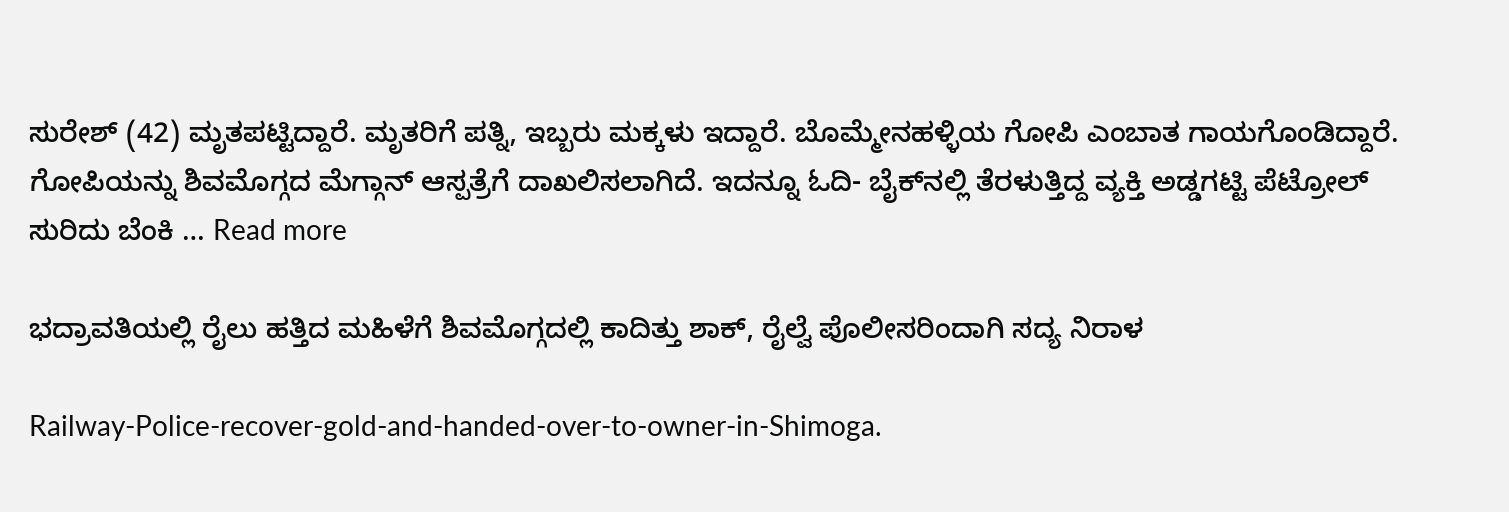ಸುರೇಶ್‌ (42) ಮೃತಪಟ್ಟಿದ್ದಾರೆ. ಮೃತರಿಗೆ ಪತ್ನಿ, ಇಬ್ಬರು ಮಕ್ಕಳು ಇದ್ದಾರೆ. ಬೊಮ್ಮೇನಹಳ್ಳಿಯ ಗೋಪಿ ಎಂಬಾತ ಗಾಯಗೊಂಡಿದ್ದಾರೆ. ಗೋಪಿಯನ್ನು ಶಿವಮೊಗ್ಗದ ಮೆಗ್ಗಾನ್‌ ಆಸ್ಪತ್ರೆಗೆ ದಾಖಲಿಸಲಾಗಿದೆ. ಇದನ್ನೂ ಓದಿ- ಬೈಕ್‌ನಲ್ಲಿ ತೆರಳುತ್ತಿದ್ದ ವ್ಯಕ್ತಿ ಅಡ್ಡಗಟ್ಟಿ ಪೆಟ್ರೋಲ್‌ ಸುರಿದು ಬೆಂಕಿ … Read more

ಭದ್ರಾವತಿಯಲ್ಲಿ ರೈಲು ಹತ್ತಿದ ಮಹಿಳೆಗೆ ಶಿವಮೊಗ್ಗದಲ್ಲಿ ಕಾದಿತ್ತು ಶಾಕ್‌, ರೈಲ್ವೆ ಪೊಲೀಸರಿಂದಾಗಿ ಸದ್ಯ ನಿರಾಳ

Railway-Police-recover-gold-and-handed-over-to-owner-in-Shimoga.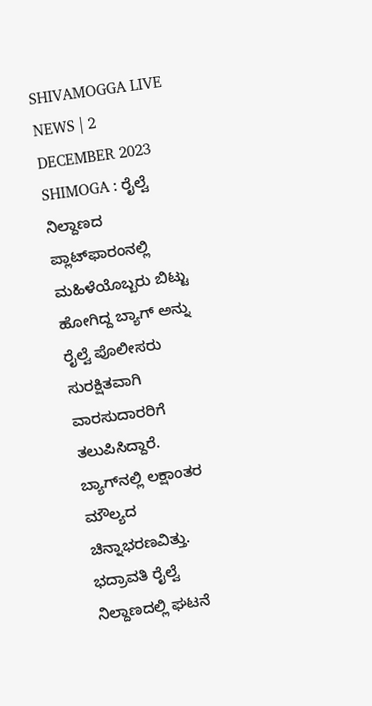SHIVAMOGGA LIVE NEWS | 2 DECEMBER 2023 SHIMOGA : ರೈಲ್ವೆ ನಿಲ್ದಾಣದ ಪ್ಲಾಟ್‌ಫಾರಂನಲ್ಲಿ ಮಹಿಳೆಯೊಬ್ಬರು ಬಿಟ್ಟು ಹೋಗಿದ್ದ ಬ್ಯಾಗ್‌ ಅನ್ನು ರೈಲ್ವೆ ಪೊಲೀಸರು ಸುರಕ್ಷಿತವಾಗಿ ವಾರಸುದಾರರಿಗೆ ತಲುಪಿಸಿದ್ದಾರೆ. ಬ್ಯಾಗ್‌ನಲ್ಲಿ ಲಕ್ಷಾಂತರ ಮೌಲ್ಯದ ಚಿನ್ನಾಭರಣವಿತ್ತು. ಭದ್ರಾವತಿ ರೈಲ್ವೆ ನಿಲ್ದಾಣದಲ್ಲಿ ಘಟನೆ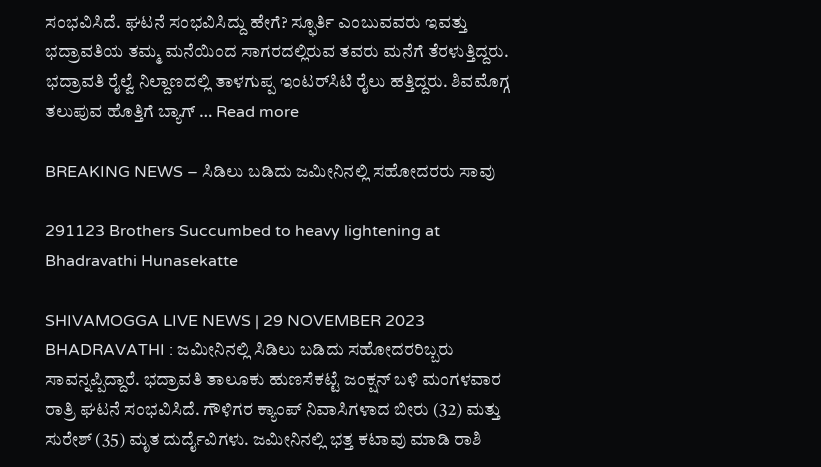ಸಂಭವಿಸಿದೆ. ಘಟನೆ ಸಂಭವಿಸಿದ್ದು ಹೇಗೆ? ಸ್ಫೂರ್ತಿ ಎಂಬುವವರು ಇವತ್ತು ಭದ್ರಾವತಿಯ ತಮ್ಮ ಮನೆಯಿಂದ ಸಾಗರದಲ್ಲಿರುವ ತವರು ಮನೆಗೆ ತೆರಳುತ್ತಿದ್ದರು. ಭದ್ರಾವತಿ ರೈಲ್ವೆ ನಿಲ್ದಾಣದಲ್ಲಿ ತಾಳಗುಪ್ಪ ಇಂಟರ್‌ಸಿಟಿ ರೈಲು ಹತ್ತಿದ್ದರು. ಶಿವಮೊಗ್ಗ ತಲುಪುವ ಹೊತ್ತಿಗೆ ಬ್ಯಾಗ್‌ … Read more

BREAKING NEWS – ಸಿಡಿಲು ಬಡಿದು ಜಮೀನಿನಲ್ಲಿ ಸಹೋದರರು ಸಾವು

291123 Brothers Succumbed to heavy lightening at Bhadravathi Hunasekatte

SHIVAMOGGA LIVE NEWS | 29 NOVEMBER 2023 BHADRAVATHI : ಜಮೀನಿನಲ್ಲಿ ಸಿಡಿಲು ಬಡಿದು ಸಹೋದರರಿಬ್ಬರು ಸಾವನ್ನಪ್ಪಿದ್ದಾರೆ. ಭದ್ರಾವತಿ ತಾಲೂಕು ಹುಣಸೆಕಟ್ಟೆ ಜಂಕ್ಷನ್‌ ಬಳಿ ಮಂಗಳವಾರ ರಾತ್ರಿ ಘಟನೆ ಸಂಭವಿಸಿದೆ. ಗೌಳಿಗರ ಕ್ಯಾಂಪ್‌ ನಿವಾಸಿಗಳಾದ ಬೀರು (32) ಮತ್ತು ಸುರೇಶ್‌ (35) ಮೃತ ದುರ್ದೈವಿಗಳು. ಜಮೀನಿನಲ್ಲಿ ಭತ್ತ ಕಟಾವು ಮಾಡಿ ರಾಶಿ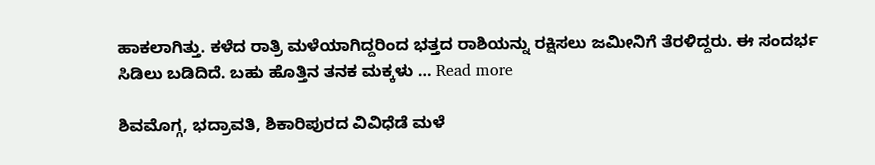ಹಾಕಲಾಗಿತ್ತು. ಕಳೆದ ರಾತ್ರಿ ಮಳೆಯಾಗಿದ್ದರಿಂದ ಭತ್ತದ ರಾಶಿಯನ್ನು ರಕ್ಷಿಸಲು ಜಮೀನಿಗೆ ತೆರಳಿದ್ದರು. ಈ ಸಂದರ್ಭ ಸಿಡಿಲು ಬಡಿದಿದೆ. ಬಹು ಹೊತ್ತಿನ ತನಕ ಮಕ್ಕಳು … Read more

ಶಿವಮೊಗ್ಗ, ಭದ್ರಾವತಿ, ಶಿಕಾರಿಪುರದ ವಿವಿಧೆಡೆ ಮಳೆ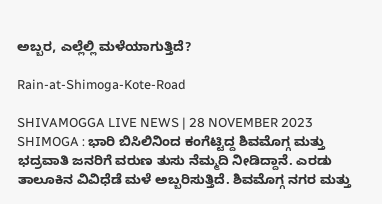ಅಬ್ಬರ, ಎಲ್ಲೆಲ್ಲಿ ಮಳೆಯಾಗುತ್ತಿದೆ?

Rain-at-Shimoga-Kote-Road

SHIVAMOGGA LIVE NEWS | 28 NOVEMBER 2023 SHIMOGA : ಭಾರಿ ಬಿಸಿಲಿನಿಂದ ಕಂಗೆಟ್ಟಿದ್ದ ಶಿವಮೊಗ್ಗ ಮತ್ತು ಭದ್ರವಾತಿ ಜನರಿಗೆ ವರುಣ ತುಸು ನೆಮ್ಮದಿ ನೀಡಿದ್ದಾನೆ. ಎರಡು ತಾಲೂಕಿನ ವಿವಿಧೆಡೆ ಮಳೆ ಅಬ್ಬರಿಸುತ್ತಿದೆ. ಶಿವಮೊಗ್ಗ ನಗರ ಮತ್ತು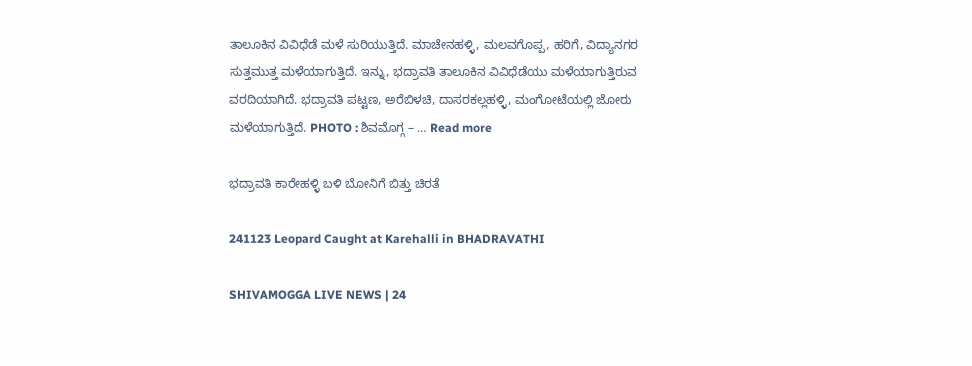ತಾಲೂಕಿನ ವಿವಿಧೆಡೆ ಮಳೆ ಸುರಿಯುತ್ತಿದೆ. ಮಾಚೇನಹಳ್ಳಿ, ಮಲವಗೊಪ್ಪ, ಹರಿಗೆ, ವಿದ್ಯಾನಗರ ಸುತ್ತಮುತ್ತ ಮಳೆಯಾಗುತ್ತಿದೆ. ಇನ್ನು, ಭದ್ರಾವತಿ ತಾಲೂಕಿನ ವಿವಿಧೆಡೆಯು ಮಳೆಯಾಗುತ್ತಿರುವ ವರದಿಯಾಗಿದೆ. ಭದ್ರಾವತಿ ಪಟ್ಟಣ, ಅರೆಬಿಳಚಿ, ದಾಸರಕಲ್ಲಹಳ್ಳಿ, ಮಂಗೋಟೆಯಲ್ಲಿ ಜೋರು ಮಳೆಯಾಗುತ್ತಿದೆ. PHOTO : ಶಿವಮೊಗ್ಗ – … Read more

ಭದ್ರಾವತಿ ಕಾರೇಹಳ್ಳಿ ಬಳಿ ಬೋನಿಗೆ ಬಿತ್ತು ಚಿರತೆ

241123 Leopard Caught at Karehalli in BHADRAVATHI

SHIVAMOGGA LIVE NEWS | 24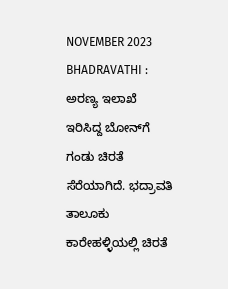NOVEMBER 2023 BHADRAVATHI : ಅರಣ್ಯ ಇಲಾಖೆ ಇರಿಸಿದ್ದ ಬೋನ್‌ಗೆ ಗಂಡು ಚಿರತೆ ಸೆರೆಯಾಗಿದೆ. ಭದ್ರಾವತಿ ತಾಲೂಕು ಕಾರೇಹಳ್ಳಿಯಲ್ಲಿ ಚಿರತೆ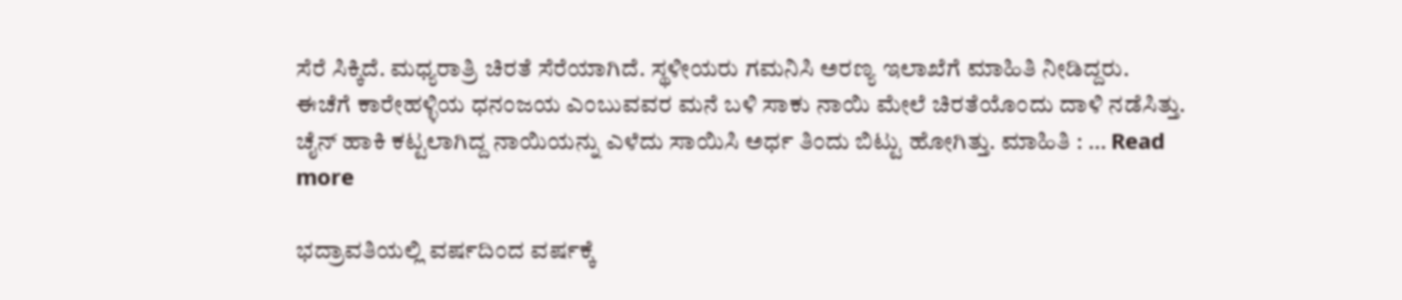ಸೆರೆ ಸಿಕ್ಕಿದೆ‌. ಮಧ್ಯರಾತ್ರಿ ಚಿರತೆ ಸೆರೆಯಾಗಿದೆ. ಸ್ಥಳೀಯರು ಗಮನಿಸಿ ಅರಣ್ಯ ಇಲಾಖೆಗೆ ಮಾಹಿತಿ ನೀಡಿದ್ದರು‌. ಈಚೆಗೆ ಕಾರೇಹಳ್ಳಿಯ ಧನಂಜಯ ಎಂಬುವವರ ಮನೆ ಬಳಿ ಸಾಕು ನಾಯಿ ಮೇಲೆ ಚಿರತೆಯೊಂದು ದಾಳಿ ನಡೆಸಿತ್ತು. ಚೈನ್ ಹಾಕಿ ಕಟ್ಟಲಾಗಿದ್ದ ನಾಯಿಯನ್ನು ಎಳೆದು ಸಾಯಿಸಿ ಅರ್ಧ ತಿಂದು ಬಿಟ್ಟು ಹೋಗಿತ್ತು. ಮಾಹಿತಿ : … Read more

ಭದ್ರಾವತಿಯಲ್ಲಿ ವರ್ಷದಿಂದ ವರ್ಷಕ್ಕೆ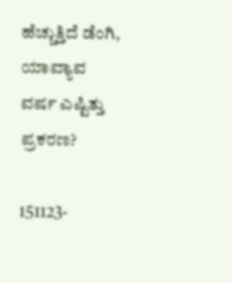ಹೆಚ್ಚುತ್ತಿದೆ ಡೆಂಗಿ, ಯಾವ್ಯಾವ ವರ್ಷ ಎಷ್ಟಿತ್ತು ಪ್ರಕರಣ?

151123-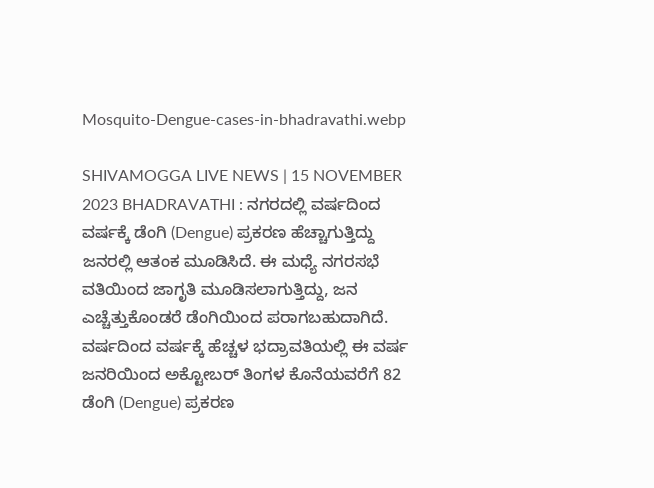Mosquito-Dengue-cases-in-bhadravathi.webp

SHIVAMOGGA LIVE NEWS | 15 NOVEMBER 2023 BHADRAVATHI : ನಗರದಲ್ಲಿ ವರ್ಷದಿಂದ ವರ್ಷಕ್ಕೆ ಡೆಂಗಿ (Dengue) ಪ್ರಕರಣ ಹೆಚ್ಚಾಗುತ್ತಿದ್ದು ಜನರಲ್ಲಿ ಆತಂಕ ಮೂಡಿಸಿದೆ. ಈ ಮಧ್ಯೆ ನಗರಸಭೆ ವತಿಯಿಂದ ಜಾಗೃತಿ ಮೂಡಿಸಲಾಗುತ್ತಿದ್ದು, ಜನ ಎಚ್ಚೆತ್ತುಕೊಂಡರೆ ಡೆಂಗಿಯಿಂದ ಪರಾಗಬಹುದಾಗಿದೆ. ವರ್ಷದಿಂದ ವರ್ಷಕ್ಕೆ ಹೆಚ್ಚಳ ಭದ್ರಾವತಿಯಲ್ಲಿ ಈ ವರ್ಷ ಜನರಿಯಿಂದ ಅಕ್ಟೋಬರ್‌ ತಿಂಗಳ ಕೊನೆಯವರೆಗೆ 82 ಡೆಂಗಿ (Dengue) ಪ್ರಕರಣ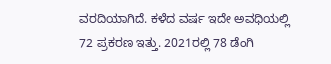ವರದಿಯಾಗಿದೆ. ಕಳೆದ ವರ್ಷ ಇದೇ ಅವಧಿಯಲ್ಲಿ 72 ಪ್ರಕರಣ ಇತ್ತು. 2021ರಲ್ಲಿ 78 ಡೆಂಗಿ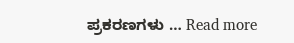ಪ್ರಕರಣಗಳು … Read more